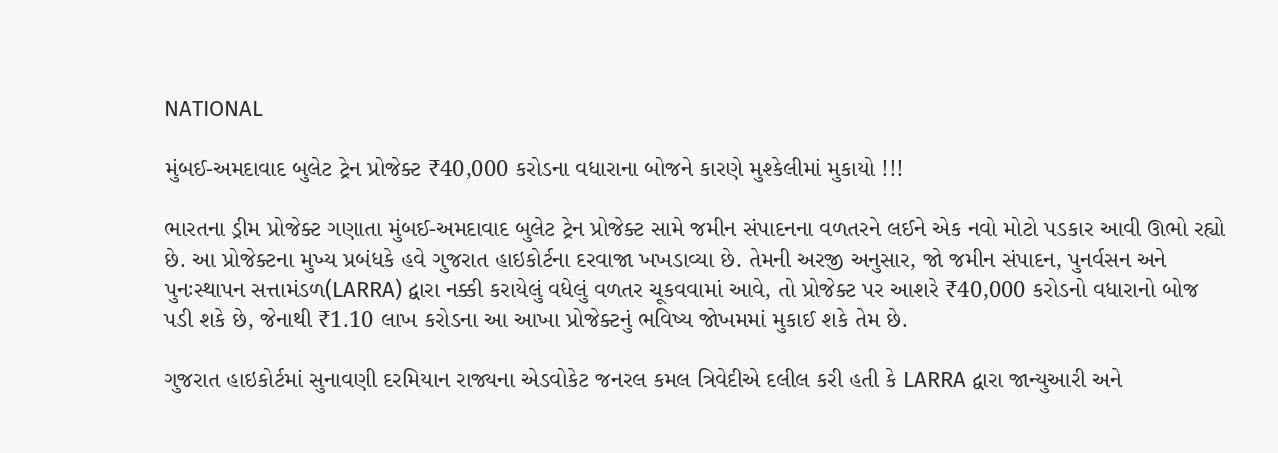NATIONAL

મુંબઈ-અમદાવાદ બુલેટ ટ્રેન પ્રોજેક્ટ ₹40,000 કરોડના વધારાના બોજને કારણે મુશ્કેલીમાં મુકાયો !!!

ભારતના ડ્રીમ પ્રોજેક્ટ ગણાતા મુંબઈ-અમદાવાદ બુલેટ ટ્રેન પ્રોજેક્ટ સામે જમીન સંપાદનના વળતરને લઈને એક નવો મોટો પડકાર આવી ઊભો રહ્યો છે. આ પ્રોજેક્ટના મુખ્ય પ્રબંધકે હવે ગુજરાત હાઇકોર્ટના દરવાજા ખખડાવ્યા છે. તેમની અરજી અનુસાર, જો જમીન સંપાદન, પુનર્વસન અને પુનઃસ્થાપન સત્તામંડળ(LARRA) દ્વારા નક્કી કરાયેલું વધેલું વળતર ચૂકવવામાં આવે, તો પ્રોજેક્ટ પર આશરે ₹40,000 કરોડનો વધારાનો બોજ પડી શકે છે, જેનાથી ₹1.10 લાખ કરોડના આ આખા પ્રોજેક્ટનું ભવિષ્ય જોખમમાં મુકાઈ શકે તેમ છે.

ગુજરાત હાઇકોર્ટમાં સુનાવણી દરમિયાન રાજ્યના એડવોકેટ જનરલ કમલ ત્રિવેદીએ દલીલ કરી હતી કે LARRA દ્વારા જાન્યુઆરી અને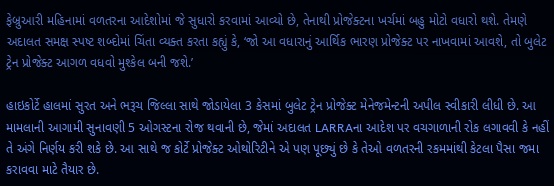ફેબ્રુઆરી મહિનામાં વળતરના આદેશોમાં જે સુધારો કરવામાં આવ્યો છે, તેનાથી પ્રોજેક્ટના ખર્ચમાં બહુ મોટો વધારો થશે. તેમણે અદાલત સમક્ષ સ્પષ્ટ શબ્દોમાં ચિંતા વ્યક્ત કરતા કહ્યું કે, ‘જો આ વધારાનું આર્થિક ભારણ પ્રોજેક્ટ પર નાખવામાં આવશે, તો બુલેટ ટ્રેન પ્રોજેક્ટ આગળ વધવો મુશ્કેલ બની જશે.’

હાઇકોર્ટે હાલમાં સુરત અને ભરૂચ જિલ્લા સાથે જોડાયેલા 3 કેસમાં બુલેટ ટ્રેન પ્રોજેક્ટ મેનેજમેન્ટની અપીલ સ્વીકારી લીધી છે. આ મામલાની આગામી સુનાવણી 5 ઓગસ્ટના રોજ થવાની છે, જેમાં અદાલત LARRAના આદેશ પર વચગાળાની રોક લગાવવી કે નહીં તે અંગે નિર્ણય કરી શકે છે. આ સાથે જ કોર્ટે પ્રોજેક્ટ ઓથોરિટીને એ પણ પૂછ્યું છે કે તેઓ વળતરની રકમમાંથી કેટલા પૈસા જમા કરાવવા માટે તૈયાર છે.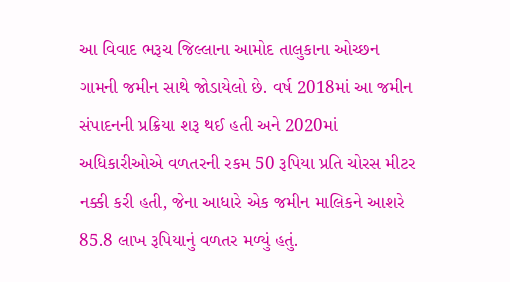આ વિવાદ ભરૂચ જિલ્લાના આમોદ તાલુકાના ઓચ્છન ગામની જમીન સાથે જોડાયેલો છે. વર્ષ 2018માં આ જમીન સંપાદનની પ્રક્રિયા શરૂ થઈ હતી અને 2020માં અધિકારીઓએ વળતરની રકમ 50 રૂપિયા પ્રતિ ચોરસ મીટર નક્કી કરી હતી, જેના આધારે એક જમીન માલિકને આશરે 85.8 લાખ રૂપિયાનું વળતર મળ્યું હતું.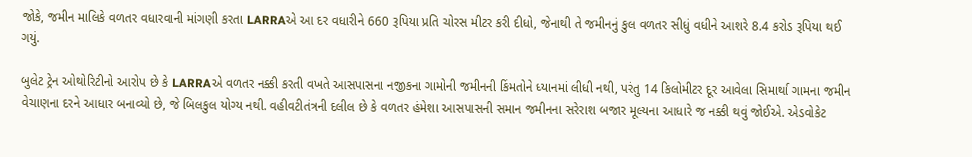જોકે, જમીન માલિકે વળતર વધારવાની માંગણી કરતા LARRAએ આ દર વધારીને 660 રૂપિયા પ્રતિ ચોરસ મીટર કરી દીધો, જેનાથી તે જમીનનું કુલ વળતર સીધું વધીને આશરે 8.4 કરોડ રૂપિયા થઈ ગયું.

બુલેટ ટ્રેન ઓથોરિટીનો આરોપ છે કે LARRAએ વળતર નક્કી કરતી વખતે આસપાસના નજીકના ગામોની જમીનની કિંમતોને ધ્યાનમાં લીધી નથી, પરંતુ 14 કિલોમીટર દૂર આવેલા સિમાર્થા ગામના જમીન વેચાણના દરને આધાર બનાવ્યો છે, જે બિલકુલ યોગ્ય નથી. વહીવટીતંત્રની દલીલ છે કે વળતર હંમેશા આસપાસની સમાન જમીનના સરેરાશ બજાર મૂલ્યના આધારે જ નક્કી થવું જોઈએ. એડવોકેટ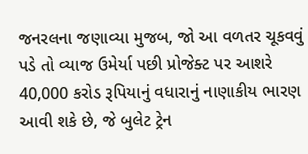જનરલના જણાવ્યા મુજબ, જો આ વળતર ચૂકવવું પડે તો વ્યાજ ઉમેર્યા પછી પ્રોજેક્ટ પર આશરે 40,000 કરોડ રૂપિયાનું વધારાનું નાણાકીય ભારણ આવી શકે છે, જે બુલેટ ટ્રેન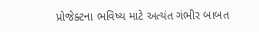પ્રોજેક્ટના ભવિષ્ય માટે અત્યંત ગંભીર બાબત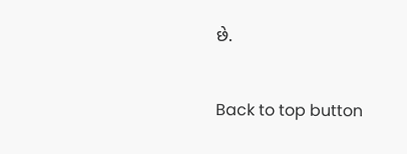છે.

Back to top button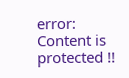error: Content is protected !!